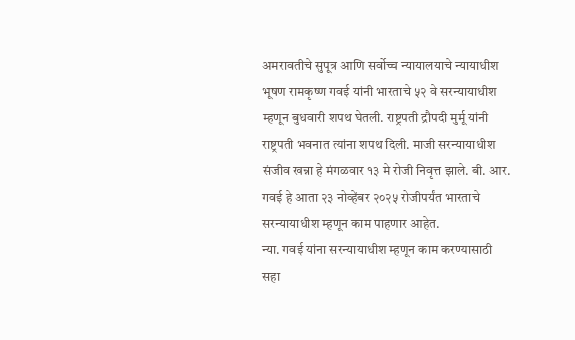अमरावतीचे सुपूत्र आणि सर्वोच्च न्यायालयाचे न्यायाधीश भूषण रामकृष्ण गवई यांनी भारताचे ५२ वे सरन्यायाधीश म्हणून बुधवारी शपथ घेतली. राष्ट्रपती द्रौपदी मुर्मू यांनी राष्ट्रपती भवनात त्यांना शपथ दिली. माजी सरन्यायाधीश संजीव खन्ना हे मंगळवार १३ मे रोजी निवृत्त झाले. बी. आर. गवई हे आता २३ नोव्हेंबर २०२५ रोजीपर्यंत भारताचे सरन्यायाधीश म्हणून काम पाहणार आहेत.
न्या. गवई यांना सरन्यायाधीश म्हणून काम करण्यासाठी सहा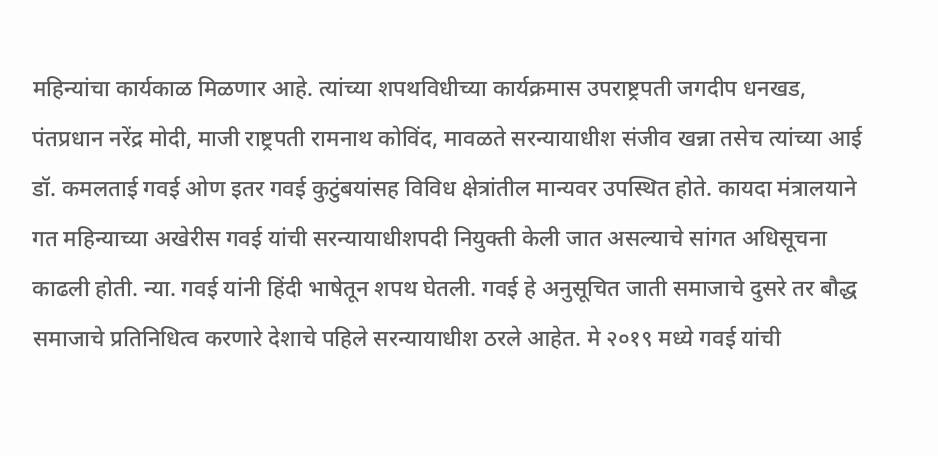महिन्यांचा कार्यकाळ मिळणार आहे. त्यांच्या शपथविधीच्या कार्यक्रमास उपराष्ट्रपती जगदीप धनखड, पंतप्रधान नरेंद्र मोदी, माजी राष्ट्रपती रामनाथ कोविंद, मावळते सरन्यायाधीश संजीव खन्ना तसेच त्यांच्या आई डॉ. कमलताई गवई ओण इतर गवई कुटुंबयांसह विविध क्षेत्रांतील मान्यवर उपस्थित होते. कायदा मंत्रालयाने गत महिन्याच्या अखेरीस गवई यांची सरन्यायाधीशपदी नियुक्ती केली जात असल्याचे सांगत अधिसूचना काढली होती. न्या. गवई यांनी हिंदी भाषेतून शपथ घेतली. गवई हे अनुसूचित जाती समाजाचे दुसरे तर बौद्ध समाजाचे प्रतिनिधित्व करणारे देशाचे पहिले सरन्यायाधीश ठरले आहेत. मे २०१९ मध्ये गवई यांची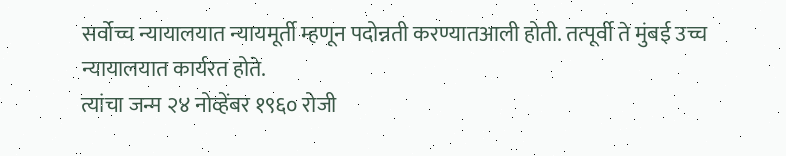सर्वोच्च न्यायालयात न्यायमूर्ती म्हणून पदोन्नती करण्यातआली होती. तत्पूर्वी ते मुंबई उच्च न्यायालयात कार्यरत होते.
त्यांचा जन्म २४ नोव्हेंबर १९६० रोजी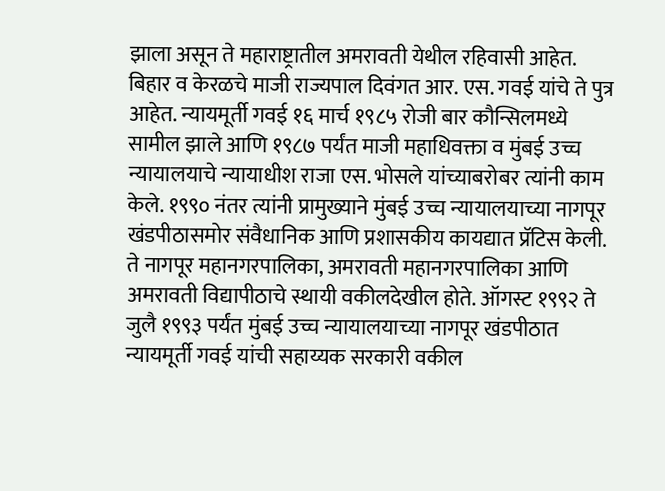झाला असून ते महाराष्ट्रातील अमरावती येथील रहिवासी आहेत. बिहार व केरळचे माजी राज्यपाल दिवंगत आर. एस. गवई यांचे ते पुत्र आहेत. न्यायमूर्ती गवई १६ मार्च १९८५ रोजी बार कौन्सिलमध्ये सामील झाले आणि १९८७ पर्यंत माजी महाधिवक्ता व मुंबई उच्च न्यायालयाचे न्यायाधीश राजा एस. भोसले यांच्याबरोबर त्यांनी काम केले. १९९० नंतर त्यांनी प्रामुख्याने मुंबई उच्च न्यायालयाच्या नागपूर खंडपीठासमोर संवैधानिक आणि प्रशासकीय कायद्यात प्रॅटिस केली. ते नागपूर महानगरपालिका, अमरावती महानगरपालिका आणि अमरावती विद्यापीठाचे स्थायी वकीलदेखील होते. ऑगस्ट १९९२ ते जुलै १९९३ पर्यंत मुंबई उच्च न्यायालयाच्या नागपूर खंडपीठात न्यायमूर्ती गवई यांची सहाय्यक सरकारी वकील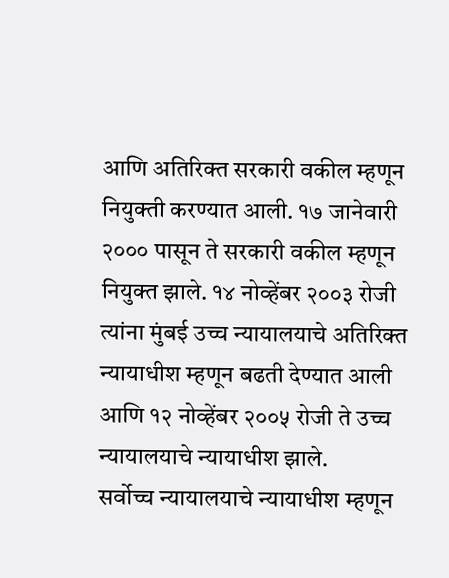आणि अतिरिक्त सरकारी वकील म्हणून नियुक्ती करण्यात आली. १७ जानेवारी २००० पासून ते सरकारी वकील म्हणून नियुक्त झाले. १४ नोव्हेंबर २००३ रोजी त्यांना मुंबई उच्च न्यायालयाचे अतिरिक्त न्यायाधीश म्हणून बढती देण्यात आली आणि १२ नोव्हेंबर २००५ रोजी ते उच्च न्यायालयाचे न्यायाधीश झाले.
सर्वोच्च न्यायालयाचे न्यायाधीश म्हणून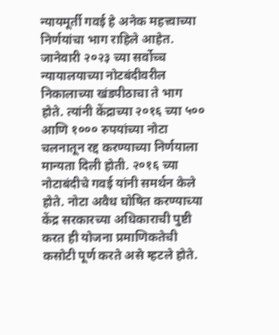न्यायमूर्ती गवई हे अनेक महत्त्वाच्या निर्णयांचा भाग राहिले आहेत. जानेवारी २०२३ च्या सर्वोच्च न्यायालयाच्या नोटबंदीवरील निकालाच्या खंडपीठाचा ते भाग होते. त्यांनी केंद्राच्या २०१६ च्या ५०० आणि १००० रुपयांच्या नोटा चलनातून रद्द करण्याच्या निर्णयाला मान्यता दिली होती. २०१६ च्या नोटाबंदीचे गवई यांनी समर्थन केले होते. नोटा अवैध घोषित करण्याच्या केंद्र सरकारच्या अधिकाराची पुष्टी करत ही योजना प्रमाणिकतेची कसोटी पूर्ण करते असे म्हटले होते.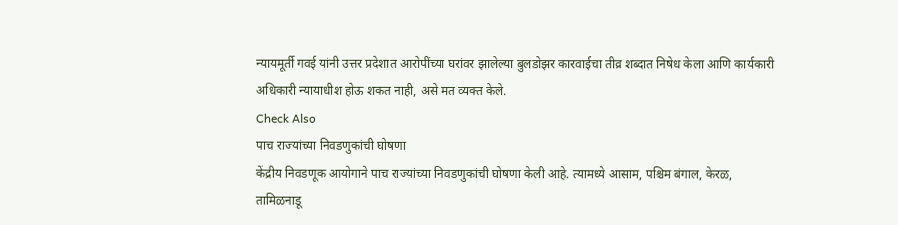न्यायमूर्ती गवई यांनी उत्तर प्रदेशात आरोपींच्या घरांवर झालेल्या बुलडोझर कारवाईचा तीव्र शब्दात निषेध केला आणि कार्यकारी अधिकारी न्यायाधीश होऊ शकत नाही, असे मत व्यक्त केले.
Check Also
पाच राज्यांच्या निवडणुकांची घोषणा
केंद्रीय निवडणूक आयोगाने पाच राज्यांच्या निवडणुकांची घोषणा केली आहे. त्यामध्ये आसाम, पश्चिम बंगाल, केरळ, तामिळनाडू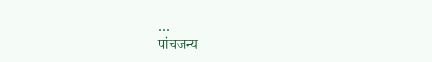…
पांचजन्य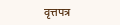वृत्तपत्र